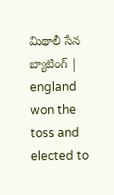మిథాలీ సేన బ్యాటింగ్ | england won the toss and elected to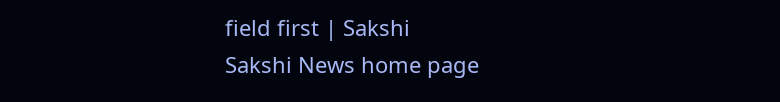field first | Sakshi
Sakshi News home page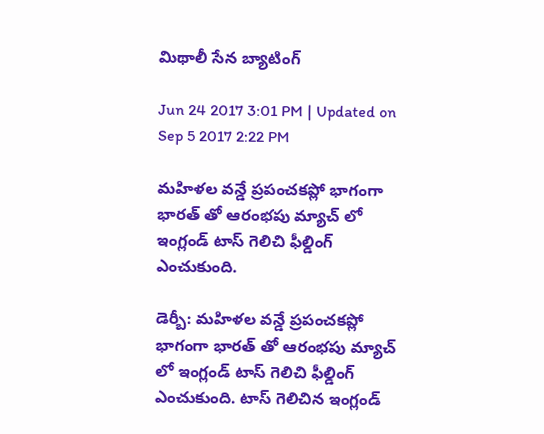మిథాలీ సేన బ్యాటింగ్

Jun 24 2017 3:01 PM | Updated on Sep 5 2017 2:22 PM

మహిళల వన్డే ప్రపంచకప్లో భాగంగా భారత్ తో ఆరంభపు మ్యాచ్ లో ఇంగ్లండ్ టాస్ గెలిచి ఫీల్డింగ్ ఎంచుకుంది.

డెర్బీ: మహిళల వన్డే ప్రపంచకప్లో భాగంగా భారత్ తో ఆరంభపు మ్యాచ్ లో ఇంగ్లండ్ టాస్ గెలిచి ఫీల్డింగ్ ఎంచుకుంది. టాస్ గెలిచిన ఇంగ్లండ్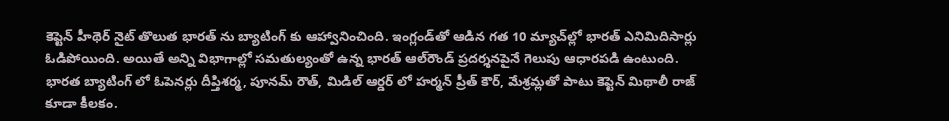కెప్టెన్ హీథెర్‌ నైట్ తొలుత భారత్ ను బ్యాటింగ్ కు ఆహ్వానించింది. ఇంగ్లండ్‌తో ఆడిన గత 10 మ్యాచ్‌ల్లో భారత్‌ ఎనిమిదిసార్లు ఓడిపోయింది. అయితే అన్ని విభాగాల్లో సమతుల్యంతో ఉన్న భారత్‌ ఆల్‌రౌండ్‌ ప్రదర్శనపైనే గెలుపు ఆధారపడి ఉంటుంది.  భారత బ్యాటింగ్ లో ఓపెనర్లు దీప్తిశర్మ, పూనమ్ రౌత్, మిడిల్ ఆర్డర్ లో హర్మన్ ప్రీత్ కౌర్, మేశ్రమ్లతో పాటు కెప్టెన్ మిథాలీ రాజ్ కూడా కీలకం.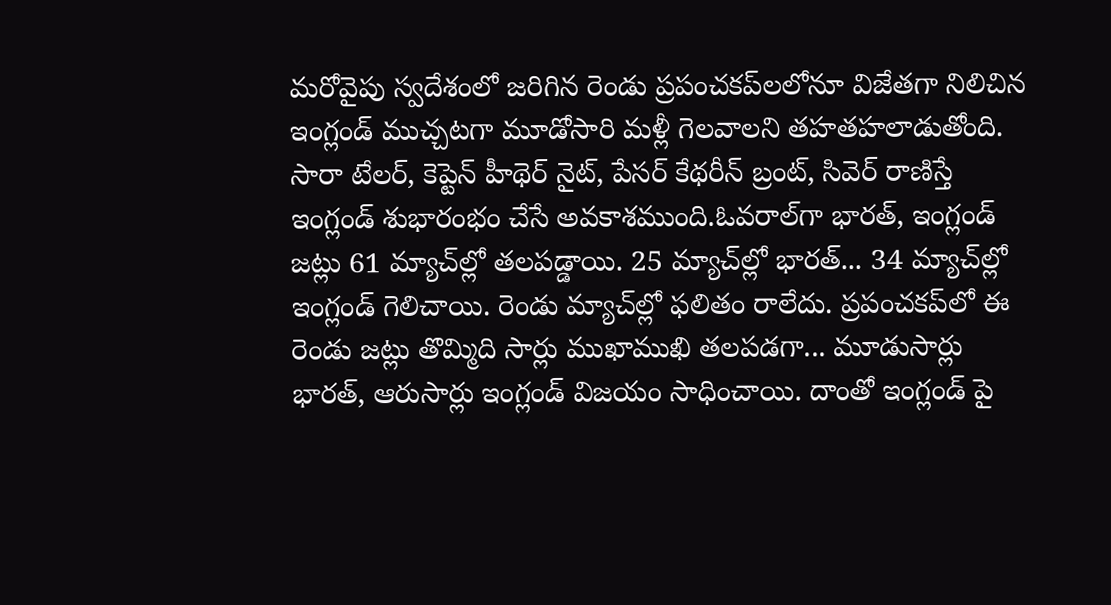మరోవైపు స్వదేశంలో జరిగిన రెండు ప్రపంచకప్‌లలోనూ విజేతగా నిలిచిన ఇంగ్లండ్‌ ముచ్చటగా మూడోసారి మళ్లీ గెలవాలని తహతహలాడుతోంది. సారా టేలర్, కెప్టెన్‌ హీథెర్‌ నైట్, పేసర్‌ కేథరీన్‌ బ్రంట్, సివెర్‌ రాణిస్తే ఇంగ్లండ్‌ శుభారంభం చేసే అవకాశముంది.ఓవరాల్‌గా భారత్, ఇంగ్లండ్‌ జట్లు 61 మ్యాచ్‌ల్లో తలపడ్డాయి. 25 మ్యాచ్‌ల్లో భారత్‌... 34 మ్యాచ్‌ల్లో ఇంగ్లండ్‌ గెలిచాయి. రెండు మ్యాచ్‌ల్లో ఫలితం రాలేదు. ప్రపంచకప్‌లో ఈ రెండు జట్లు తొమ్మిది సార్లు ముఖాముఖి తలపడగా... మూడుసార్లు భారత్, ఆరుసార్లు ఇంగ్లండ్‌ విజయం సాధించాయి. దాంతో ఇంగ్లండ్ పై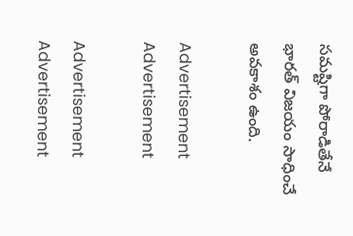సమష్టిగా పోరాడితేనే భారత్ విజయం సాధించే అవకాశం ఉంది.

Advertisement
Advertisement

Advertisement
Advertisement